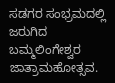ಸಡಗರ ಸಂಭ್ರಮದಲ್ಲಿ ಜರುಗಿದ ಬಮ್ಮಲಿಂಗೇಶ್ವರ ಜಾತ್ರಾಮಹೋತ್ಸವ.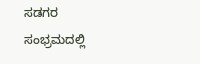ಸಡಗರ ಸಂಭ್ರಮದಲ್ಲಿ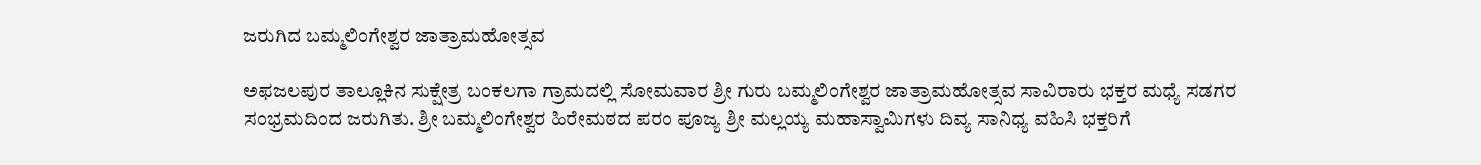ಜರುಗಿದ ಬಮ್ಮಲಿಂಗೇಶ್ವರ ಜಾತ್ರಾಮಹೋತ್ಸವ

ಅಫಜಲಪುರ ತಾಲ್ಲೂಕಿನ ಸುಕ್ಷೇತ್ರ ಬಂಕಲಗಾ ಗ್ರಾಮದಲ್ಲಿ ಸೋಮವಾರ ಶ್ರೀ ಗುರು ಬಮ್ಮಲಿಂಗೇಶ್ವರ ಜಾತ್ರಾಮಹೋತ್ಸವ ಸಾವಿರಾರು ಭಕ್ತರ ಮಧ್ಯೆ ಸಡಗರ ಸಂಭ್ರಮದಿಂದ ಜರುಗಿತು. ಶ್ರೀ ಬಮ್ಮಲಿಂಗೇಶ್ವರ ಹಿರೇಮಠದ ಪರಂ ಪೂಜ್ಯ ಶ್ರೀ ಮಲ್ಲಯ್ಯ ಮಹಾಸ್ವಾಮಿಗಳು ದಿವ್ಯ ಸಾನಿಧ್ಯ ವಹಿಸಿ ಭಕ್ತರಿಗೆ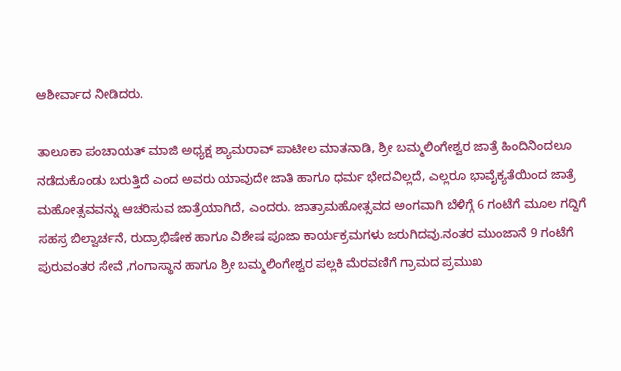ಆಶೀರ್ವಾದ ನೀಡಿದರು.

ತಾಲೂಕಾ ಪಂಚಾಯತ್ ಮಾಜಿ ಅಧ್ಯಕ್ಷ ಶ್ಯಾಮರಾವ್ ಪಾಟೀಲ ಮಾತನಾಡಿ, ಶ್ರೀ ಬಮ್ಮಲಿಂಗೇಶ್ವರ ಜಾತ್ರೆ ಹಿಂದಿನಿಂದಲೂ ನಡೆದುಕೊಂಡು ಬರುತ್ತಿದೆ ಎಂದ ಅವರು ಯಾವುದೇ ಜಾತಿ ಹಾಗೂ ಧರ್ಮ ಭೇದವಿಲ್ಲದೆ, ಎಲ್ಲರೂ ಭಾವೈಕ್ಯತೆಯಿಂದ ಜಾತ್ರೆ ಮಹೋತ್ಸವವನ್ನು ಆಚರಿಸುವ ಜಾತ್ರೆಯಾಗಿದೆ, ಎಂದರು. ಜಾತ್ರಾಮಹೋತ್ಸವದ ಅಂಗವಾಗಿ ಬೆಳಿಗ್ಗೆ 6 ಗಂಟೆಗೆ ಮೂಲ ಗದ್ದಿಗೆ ಸಹಸ್ರ ಬಿಲ್ವಾರ್ಚನೆ, ರುದ್ರಾಭಿಷೇಕ ಹಾಗೂ ವಿಶೇಷ ಪೂಜಾ ಕಾರ್ಯಕ್ರಮಗಳು ಜರುಗಿದವು.ನಂತರ ಮುಂಜಾನೆ 9 ಗಂಟೆಗೆ ಪುರುವಂತರ ಸೇವೆ ,ಗಂಗಾಸ್ಥಾನ ಹಾಗೂ ಶ್ರೀ ಬಮ್ಮಲಿಂಗೇಶ್ವರ ಪಲ್ಲಕಿ ಮೆರವಣಿಗೆ ಗ್ರಾಮದ ಪ್ರಮುಖ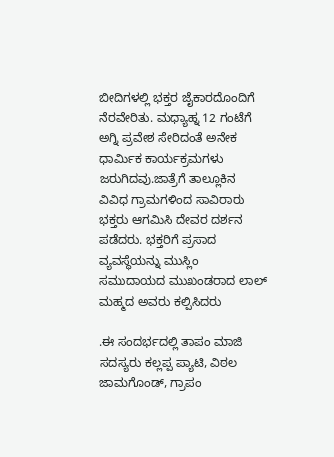ಬೀದಿಗಳಲ್ಲಿ ಭಕ್ತರ ಜೈಕಾರದೊಂದಿಗೆ ನೆರವೇರಿತು. ಮಧ್ಯಾಹ್ನ 12 ಗಂಟೆಗೆ ಅಗ್ನಿ ಪ್ರವೇಶ ಸೇರಿದಂತೆ ಅನೇಕ ಧಾರ್ಮಿಕ ಕಾರ್ಯಕ್ರಮಗಳು ಜರುಗಿದವು.ಜಾತ್ರೆಗೆ ತಾಲ್ಲೂಕಿನ ವಿವಿಧ ಗ್ರಾಮಗಳಿಂದ ಸಾವಿರಾರು ಭಕ್ತರು ಆಗಮಿಸಿ ದೇವರ ದರ್ಶನ ಪಡೆದರು. ಭಕ್ತರಿಗೆ ಪ್ರಸಾದ ವ್ಯವಸ್ಥೆಯನ್ನು ಮುಸ್ಲಿಂ ಸಮುದಾಯದ ಮುಖಂಡರಾದ ಲಾಲ್ ಮಹ್ಮದ ಅವರು ಕಲ್ಪಿಸಿದರು

.ಈ ಸಂದರ್ಭದಲ್ಲಿ ತಾಪಂ ಮಾಜಿ ಸದಸ್ಯರು ಕಲ್ಲಪ್ಪ ಪ್ಯಾಟಿ, ವಿಠಲ ಜಾಮಗೊಂಡ್, ಗ್ರಾಪಂ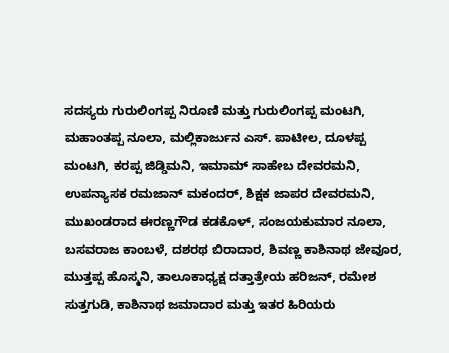ಸದಸ್ಯರು ಗುರುಲಿಂಗಪ್ಪ ನಿರೂಣಿ ಮತ್ತು ಗುರುಲಿಂಗಪ್ಪ ಮಂಟಗಿ, ಮಹಾಂತಪ್ಪ ನೂಲಾ, ಮಲ್ಲಿಕಾರ್ಜುನ ಎಸ್. ಪಾಟೀಲ, ದೂಳಪ್ಪ ಮಂಟಗಿ, ಕರಪ್ಪ ಜಿಡ್ಡಿಮನಿ, ಇಮಾಮ್ ಸಾಹೇಬ ದೇವರಮನಿ, ಉಪನ್ಯಾಸಕ ರಮಜಾನ್ ಮಕಂದರ್, ಶಿಕ್ಷಕ ಜಾಪರ ದೇವರಮನಿ, ಮುಖಂಡರಾದ ಈರಣ್ಣಗೌಡ ಕಡಕೊಳ್, ಸಂಜಯಕುಮಾರ ನೂಲಾ, ಬಸವರಾಜ ಕಾಂಬಳೆ, ದಶರಥ ಬಿರಾದಾರ, ಶಿವಣ್ಣ ಕಾಶಿನಾಥ ಜೇವೂರ, ಮುತ್ತಪ್ಪ ಹೊಸ್ಮನಿ, ತಾಲೂಕಾಧ್ಯಕ್ಷ ದತ್ತಾತ್ರೇಯ ಹರಿಜನ್, ರಮೇಶ ಸುತ್ತಗುಡಿ, ಕಾಶಿನಾಥ ಜಮಾದಾರ ಮತ್ತು ಇತರ ಹಿರಿಯರು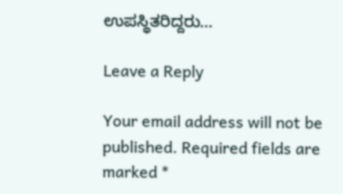ಉಪಸ್ಥಿತರಿದ್ದರು…

Leave a Reply

Your email address will not be published. Required fields are marked *